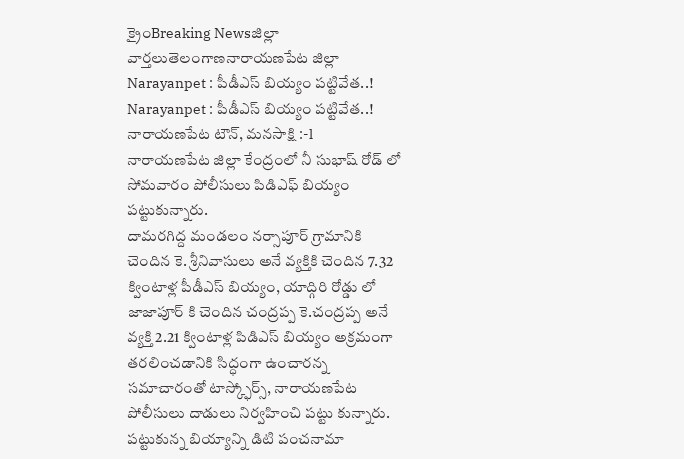క్రైంBreaking Newsజిల్లా వార్తలుతెలంగాణనారాయణపేట జిల్లా
Narayanpet : పీడీఎస్ బియ్యం పట్టివేత..!
Narayanpet : పీడీఎస్ బియ్యం పట్టివేత..!
నారాయణపేట టౌన్, మనసాక్షి :-l
నారాయణపేట జిల్లా కేంద్రంలో నీ సుభాష్ రోడ్ లో సోమవారం పోలీసులు పిడిఎఫ్ బియ్యం పట్టుకున్నారు.
దామరగిద్ద మండలం నర్సాపూర్ గ్రామానికి చెందిన కె. శ్రీనివాసులు అనే వ్యక్తికి చెందిన 7.32 క్వింటాళ్ల పీడీఎస్ బియ్యం, యాద్గిరి రోడ్డు లో జాజాపూర్ కి చెందిన చంద్రప్ప కె.చంద్రప్ప అనే వ్యక్తి 2.21 క్వింటాళ్ల పిడిఎస్ బియ్యం అక్రమంగా తరలించడానికి సిద్ధంగా ఉంచారన్న సమాచారంతో టాస్క్ఫోర్స్, నారాయణపేట పోలీసులు దాడులు నిర్వహించి పట్టు కున్నారు.
పట్టుకున్న బియ్యాన్ని డిటి పంచనామా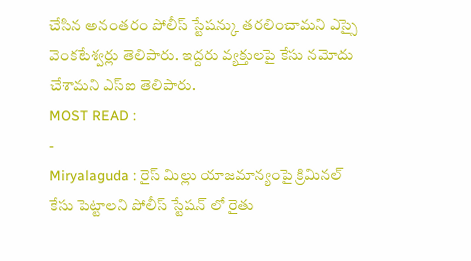చేసిన అనంతరం పోలీస్ స్టేషన్కు తరలించామని ఎస్సై వెంకటేశ్వర్లు తెలిపారు. ఇద్దరు వ్యక్తులపై కేసు నమోదు చేశామని ఎస్ఐ తెలిపారు.
MOST READ :
-
Miryalaguda : రైస్ మిల్లు యాజమాన్యంపై క్రిమినల్ కేసు పెట్టాలని పోలీస్ స్టేషన్ లో రైతు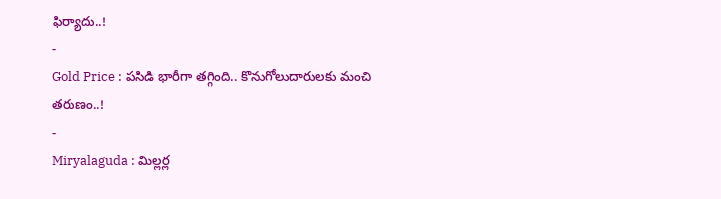ఫిర్యాదు..!
-
Gold Price : పసిడి భారీగా తగ్గింది.. కొనుగోలుదారులకు మంచి తరుణం..!
-
Miryalaguda : మిల్లర్ల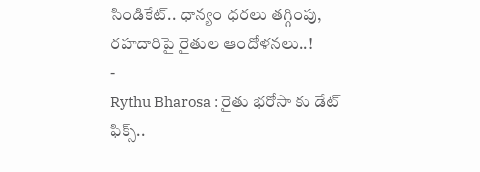సిండికేట్.. ధాన్యం ధరలు తగ్గింపు, రహదారిపై రైతుల ఆందోళనలు..!
-
Rythu Bharosa : రైతు భరోసా కు డేట్ ఫిక్స్..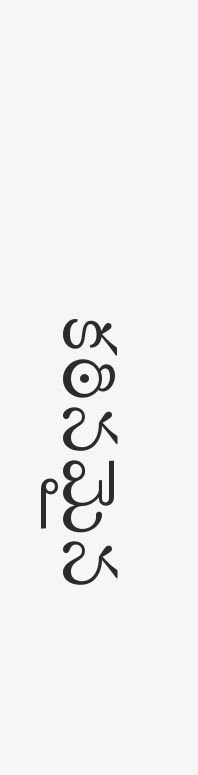కఠినమైన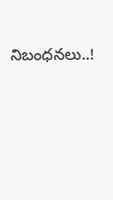నిబంధనలు..!